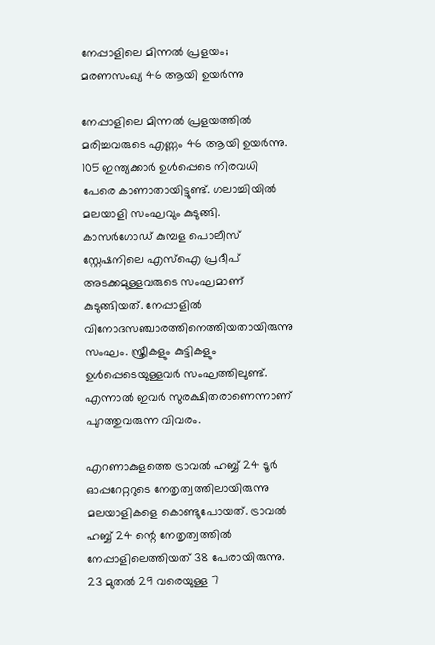നേപ്പാളിലെ മിന്നൽ പ്രളയം; മരണസംഖ്യ 46 ആയി ഉയർന്നു

നേപ്പാളിലെ മിന്നൽ പ്രളയത്തിൽ മരിച്ചവരുടെ എണ്ണം 46 ആയി ഉയർന്നു. 105 ഇന്ത്യക്കാർ ഉൾപ്പെടെ നിരവധി പേരെ കാണാതായിട്ടുണ്ട്. ഗലാച്ചിയിൽ മലയാളി സംഘവും കുടുങ്ങി. കാസർഗോഡ് കുമ്പള പൊലീസ് സ്റ്റേഷനിലെ എസ്‌ഐ പ്രദീപ് അടക്കമുള്ളവരുടെ സംഘമാണ് കുടുങ്ങിയത്. നേപ്പാളിൽ വിനോദസഞ്ചാരത്തിനെത്തിയതായിരുന്നു സംഘം. സ്ത്രീകളും കുട്ടികളും ഉൾപ്പെടെയുള്ളവർ സംഘത്തിലുണ്ട്. എന്നാൽ ഇവർ സുരക്ഷിതരാണെന്നാണ് പുറത്തുവരുന്ന വിവരം.

എറണാകുളത്തെ ട്രാവൽ ഹബ്ബ് 24 ടൂർ ഓപ്പറേറ്ററുടെ നേതൃത്വത്തിലായിരുന്നു മലയാളികളെ കൊണ്ടുപോയത്. ട്രാവൽ ഹബ്ബ് 24 ന്റെ നേതൃത്വത്തിൽ നേപ്പാളിലെത്തിയത് 38 പേരായിരുന്നു. 23 മുതൽ 29 വരെയുള്ള 7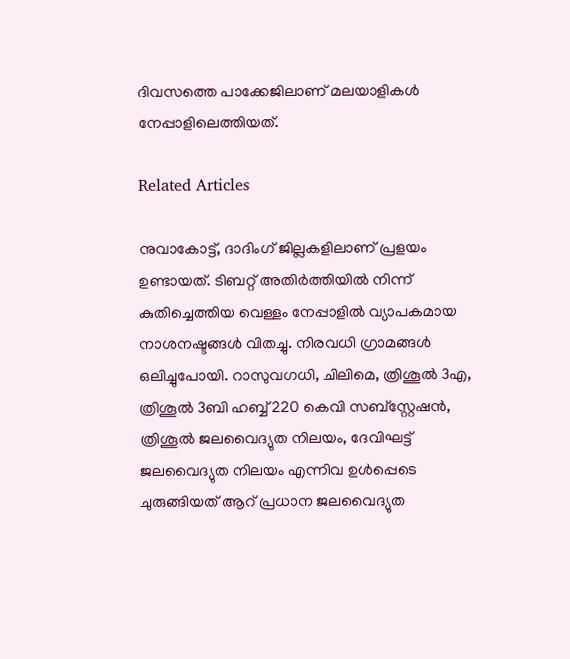ദിവസത്തെ പാക്കേജിലാണ് മലയാളികൾ നേപ്പാളിലെത്തിയത്.

Related Articles

നുവാകോട്ട്, ദാദിംഗ് ജില്ലകളിലാണ് പ്രളയം ഉണ്ടായത്. ടിബറ്റ് അതിർത്തിയിൽ നിന്ന് കുതിച്ചെത്തിയ വെള്ളം നേപ്പാളിൽ വ്യാപകമായ നാശനഷ്ടങ്ങൾ വിതച്ചു. നിരവധി ഗ്രാമങ്ങൾ ഒലിച്ചുപോയി. റാസുവഗധി, ചിലിമെ, ത്രിശൂൽ 3എ, ത്രിശൂൽ 3ബി ഹബ്ബ് 220 കെവി സബ്‌സ്റ്റേഷൻ, ത്രിശൂൽ ജലവൈദ്യുത നിലയം, ദേവിഘട്ട് ജലവൈദ്യുത നിലയം എന്നിവ ഉൾപ്പെടെ ചുരുങ്ങിയത് ആറ് പ്രധാന ജലവൈദ്യുത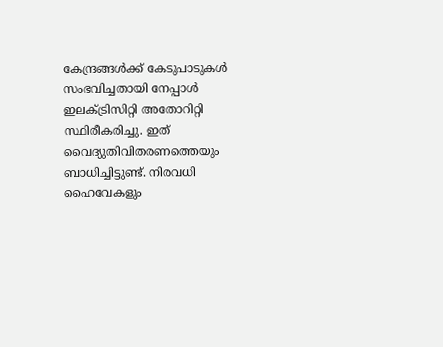കേന്ദ്രങ്ങൾക്ക് കേടുപാടുകൾ സംഭവിച്ചതായി നേപ്പാൾ ഇലക്ട്രിസിറ്റി അതോറിറ്റി സ്ഥിരീകരിച്ചു. ഇത് വൈദ്യുതിവിതരണത്തെയും ബാധിച്ചിട്ടുണ്ട്. നിരവധി ഹൈവേകളും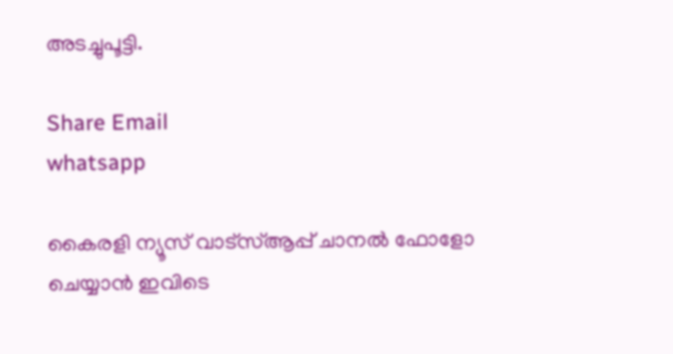അടച്ചുപൂട്ടി.

Share Email
whatsapp

കൈരളി ന്യൂസ് വാട്‌സ്ആപ്പ് ചാനല്‍ ഫോളോ ചെയ്യാന്‍ ഇവിടെ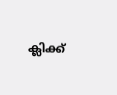ക്ലിക്ക്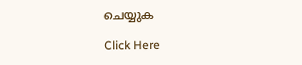ചെയ്യുക

Click Here